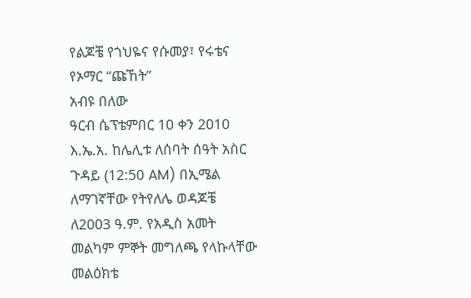የልጆቼ የጎህዬና የሱመያ፣ የሩቴና የኦማር “ጩኸት”
አብዩ በለው
ዓርብ ሴፕቴምበር 10 ቀን 2010 እ.ኤ.አ. ከሌሊቱ ለሰባት ሰዓት አስር ጉዳይ (12:50 AM) በኢሜል ለማገኛቸው የትየለሌ ወዳጆቼ ለ2003 ዓ.ም. የአዲስ አመት መልካም ምኞት መግለጫ የላኩላቸው መልዕክቴ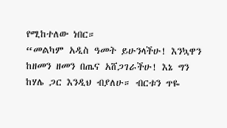የሚከተለው ነበር።
“መልካም አዲስ ዓመት ይሁንላችሁ! እንኳዋን ከዘመን ዘመን በጤና አሸጋገራችሁ! እኔ ግን ከሃሌ ጋር እንዲህ ብያለሁ። ብርቱን ጥዬ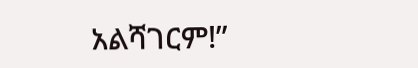አልሻገርም!”